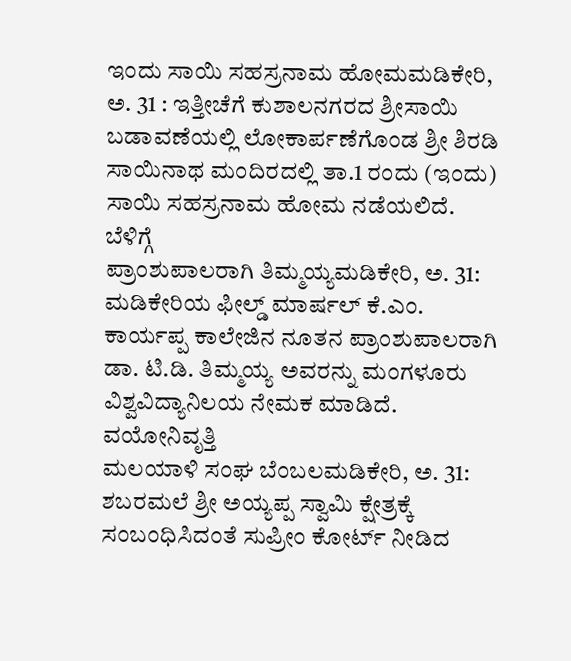ಇಂದು ಸಾಯಿ ಸಹಸ್ರನಾಮ ಹೋಮಮಡಿಕೇರಿ, ಅ. 31 : ಇತ್ತೀಚೆಗೆ ಕುಶಾಲನಗರದ ಶ್ರೀಸಾಯಿ ಬಡಾವಣೆಯಲ್ಲಿ ಲೋಕಾರ್ಪಣೆಗೊಂಡ ಶ್ರೀ ಶಿರಡಿ ಸಾಯಿನಾಥ ಮಂದಿರದಲ್ಲಿ ತಾ.1 ರಂದು (ಇಂದು) ಸಾಯಿ ಸಹಸ್ರನಾಮ ಹೋಮ ನಡೆಯಲಿದೆ. ಬೆಳಿಗ್ಗೆ
ಪ್ರಾಂಶುಪಾಲರಾಗಿ ತಿಮ್ಮಯ್ಯಮಡಿಕೇರಿ, ಅ. 31: ಮಡಿಕೇರಿಯ ಫೀಲ್ಡ್ ಮಾರ್ಷಲ್ ಕೆ.ಎಂ. ಕಾರ್ಯಪ್ಪ ಕಾಲೇಜಿನ ನೂತನ ಪ್ರಾಂಶುಪಾಲರಾಗಿ ಡಾ. ಟಿ.ಡಿ. ತಿಮ್ಮಯ್ಯ ಅವರನ್ನು ಮಂಗಳೂರು ವಿಶ್ವವಿದ್ಯಾನಿಲಯ ನೇಮಕ ಮಾಡಿದೆ. ವಯೋನಿವೃತ್ತಿ
ಮಲಯಾಳಿ ಸಂಘ ಬೆಂಬಲಮಡಿಕೇರಿ, ಅ. 31: ಶಬರಮಲೆ ಶ್ರೀ ಅಯ್ಯಪ್ಪ ಸ್ವಾಮಿ ಕ್ಷೇತ್ರಕ್ಕೆ ಸಂಬಂಧಿಸಿದಂತೆ ಸುಪ್ರೀಂ ಕೋರ್ಟ್ ನೀಡಿದ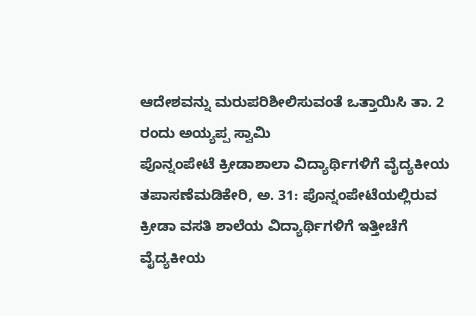ಆದೇಶವನ್ನು ಮರುಪರಿಶೀಲಿಸುವಂತೆ ಒತ್ತಾಯಿಸಿ ತಾ. 2 ರಂದು ಅಯ್ಯಪ್ಪ ಸ್ವಾಮಿ
ಪೊನ್ನಂಪೇಟೆ ಕ್ರೀಡಾಶಾಲಾ ವಿದ್ಯಾರ್ಥಿಗಳಿಗೆ ವೈದ್ಯಕೀಯ ತಪಾಸಣೆಮಡಿಕೇರಿ, ಅ. 31: ಪೊನ್ನಂಪೇಟೆಯಲ್ಲಿರುವ ಕ್ರೀಡಾ ವಸತಿ ಶಾಲೆಯ ವಿದ್ಯಾರ್ಥಿಗಳಿಗೆ ಇತ್ತೀಚೆಗೆ ವೈದ್ಯಕೀಯ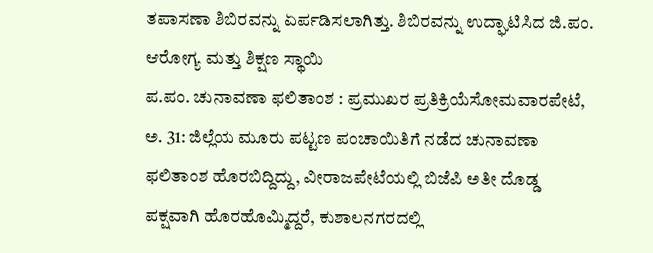ತಪಾಸಣಾ ಶಿಬಿರವನ್ನು ಏರ್ಪಡಿಸಲಾಗಿತ್ತು. ಶಿಬಿರವನ್ನು ಉದ್ಘಾಟಿಸಿದ ಜಿ.ಪಂ. ಆರೋಗ್ಯ ಮತ್ತು ಶಿಕ್ಷಣ ಸ್ಥಾಯಿ
ಪ.ಪಂ. ಚುನಾವಣಾ ಫಲಿತಾಂಶ : ಪ್ರಮುಖರ ಪ್ರತಿಕ್ರಿಯೆಸೋಮವಾರಪೇಟೆ, ಅ. 31: ಜಿಲ್ಲೆಯ ಮೂರು ಪಟ್ಟಣ ಪಂಚಾಯಿತಿಗೆ ನಡೆದ ಚುನಾವಣಾ ಫಲಿತಾಂಶ ಹೊರಬಿದ್ದಿದ್ದು, ವೀರಾಜಪೇಟೆಯಲ್ಲಿ ಬಿಜೆಪಿ ಅತೀ ದೊಡ್ಡ ಪಕ್ಷವಾಗಿ ಹೊರಹೊಮ್ಮಿದ್ದರೆ, ಕುಶಾಲನಗರದಲ್ಲಿ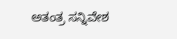ಅತಂತ್ರ ಸನ್ನಿವೇಶ